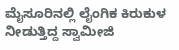ಮೈಸೂರಿನಲ್ಲಿ ಲೈಂಗಿಕ ಕಿರುಕುಳ ನೀಡುತ್ತಿದ್ದ ಸ್ವಾಮೀಜಿ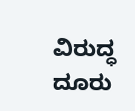ವಿರುದ್ಧ ದೂರು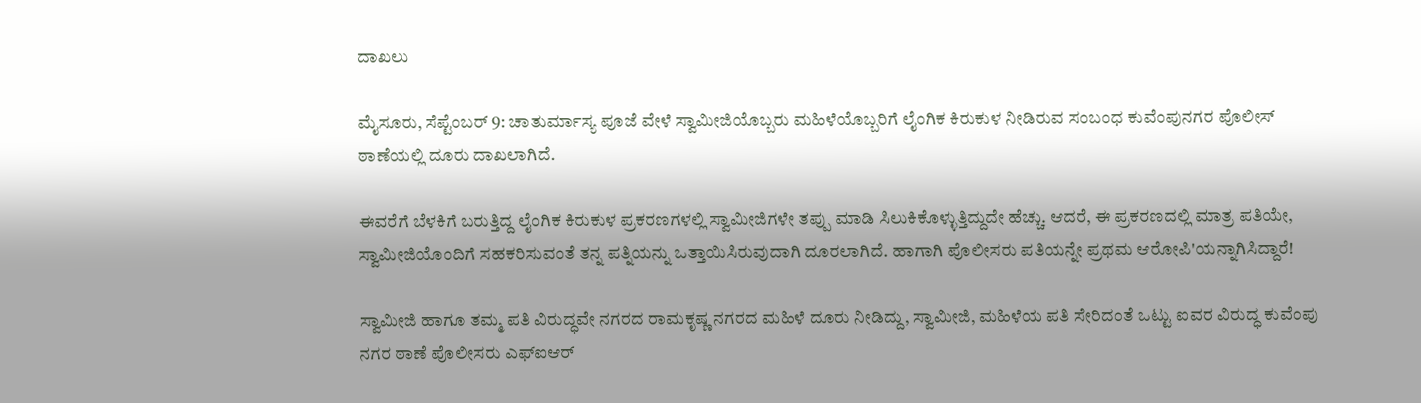ದಾಖಲು

ಮೈಸೂರು, ಸೆಪ್ಟೆಂಬರ್ 9: ಚಾತುರ್ಮಾಸ್ಯ ಪೂಜೆ ವೇಳೆ ಸ್ವಾಮೀಜಿಯೊಬ್ಬರು ಮಹಿಳೆಯೊಬ್ಬರಿಗೆ ಲೈಂಗಿಕ ಕಿರುಕುಳ ನೀಡಿರುವ ಸಂಬಂಧ ಕುವೆಂಪುನಗರ ಪೊಲೀಸ್ ಠಾಣೆಯಲ್ಲಿ ದೂರು ದಾಖಲಾಗಿದೆ.

ಈವರೆಗೆ ಬೆಳಕಿಗೆ ಬರುತ್ತಿದ್ದ ಲೈಂಗಿಕ ಕಿರುಕುಳ ಪ್ರಕರಣಗಳಲ್ಲಿ ಸ್ವಾಮೀಜಿಗಳೇ ತಪ್ಪು ಮಾಡಿ ಸಿಲುಕಿಕೊಳ್ಳುತ್ತಿದ್ದುದೇ ಹೆಚ್ಚು. ಆದರೆ, ಈ ಪ್ರಕರಣದಲ್ಲಿ ಮಾತ್ರ ಪತಿಯೇ, ಸ್ವಾಮೀಜಿಯೊಂದಿಗೆ ಸಹಕರಿಸುವಂತೆ ತನ್ನ ಪತ್ನಿಯನ್ನು ಒತ್ತಾಯಿಸಿರುವುದಾಗಿ ದೂರಲಾಗಿದೆ. ಹಾಗಾಗಿ ಪೊಲೀಸರು ಪತಿಯನ್ನೇ ಪ್ರಥಮ ಆರೋಪಿ'ಯನ್ನಾಗಿಸಿದ್ದಾರೆ!

ಸ್ವಾಮೀಜಿ ಹಾಗೂ ತಮ್ಮ ಪತಿ ವಿರುದ್ಧವೇ ನಗರದ ರಾಮಕೃಷ್ಣ ನಗರದ ಮಹಿಳೆ ದೂರು ನೀಡಿದ್ದು, ಸ್ವಾಮೀಜಿ, ಮಹಿಳೆಯ ಪತಿ ಸೇರಿದಂತೆ ಒಟ್ಟು ಐವರ ವಿರುದ್ಧ ಕುವೆಂಪು ನಗರ ಠಾಣೆ ಪೊಲೀಸರು ಎಫ್‍ಐಆರ್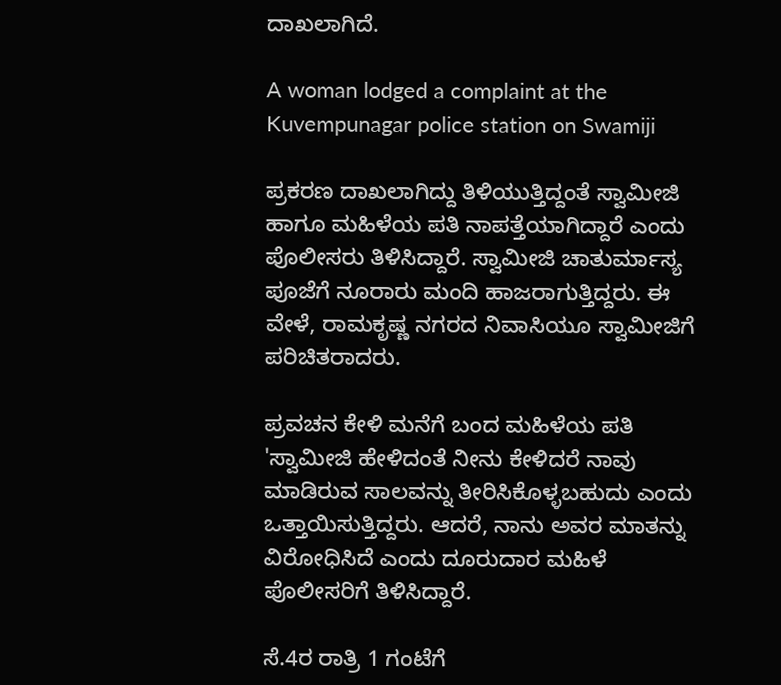ದಾಖಲಾಗಿದೆ.

A woman lodged a complaint at the Kuvempunagar police station on Swamiji

ಪ್ರಕರಣ ದಾಖಲಾಗಿದ್ದು ತಿಳಿಯುತ್ತಿದ್ದಂತೆ ಸ್ವಾಮೀಜಿ ಹಾಗೂ ಮಹಿಳೆಯ ಪತಿ ನಾಪತ್ತೆಯಾಗಿದ್ದಾರೆ ಎಂದು ಪೊಲೀಸರು ತಿಳಿಸಿದ್ದಾರೆ. ಸ್ವಾಮೀಜಿ ಚಾತುರ್ಮಾಸ್ಯ ಪೂಜೆಗೆ ನೂರಾರು ಮಂದಿ ಹಾಜರಾಗುತ್ತಿದ್ದರು. ಈ ವೇಳೆ, ರಾಮಕೃಷ್ಣ ನಗರದ ನಿವಾಸಿಯೂ ಸ್ವಾಮೀಜಿಗೆ ಪರಿಚಿತರಾದರು.

ಪ್ರವಚನ ಕೇಳಿ ಮನೆಗೆ ಬಂದ ಮಹಿಳೆಯ ಪತಿ 'ಸ್ವಾಮೀಜಿ ಹೇಳಿದಂತೆ ನೀನು ಕೇಳಿದರೆ ನಾವು ಮಾಡಿರುವ ಸಾಲವನ್ನು ತೀರಿಸಿಕೊಳ್ಳಬಹುದು ಎಂದು ಒತ್ತಾಯಿಸುತ್ತಿದ್ದರು. ಆದರೆ, ನಾನು ಅವರ ಮಾತನ್ನು ವಿರೋಧಿಸಿದೆ ಎಂದು ದೂರುದಾರ ಮಹಿಳೆ ಪೊಲೀಸರಿಗೆ ತಿಳಿಸಿದ್ದಾರೆ.

ಸೆ.4ರ ರಾತ್ರಿ 1 ಗಂಟೆಗೆ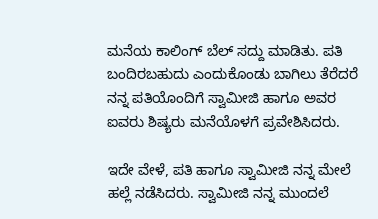ಮನೆಯ ಕಾಲಿಂಗ್ ಬೆಲ್ ಸದ್ದು ಮಾಡಿತು. ಪತಿ ಬಂದಿರಬಹುದು ಎಂದುಕೊಂಡು ಬಾಗಿಲು ತೆರೆದರೆ ನನ್ನ ಪತಿಯೊಂದಿಗೆ ಸ್ವಾಮೀಜಿ ಹಾಗೂ ಅವರ ಐವರು ಶಿಷ್ಯರು ಮನೆಯೊಳಗೆ ಪ್ರವೇಶಿಸಿದರು.

ಇದೇ ವೇಳೆ, ಪತಿ ಹಾಗೂ ಸ್ವಾಮೀಜಿ ನನ್ನ ಮೇಲೆ ಹಲ್ಲೆ ನಡೆಸಿದರು. ಸ್ವಾಮೀಜಿ ನನ್ನ ಮುಂದಲೆ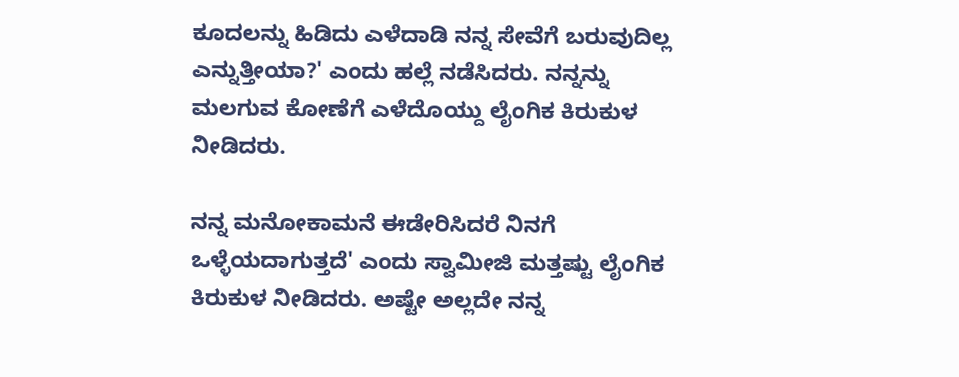ಕೂದಲನ್ನು ಹಿಡಿದು ಎಳೆದಾಡಿ ನನ್ನ ಸೇವೆಗೆ ಬರುವುದಿಲ್ಲ ಎನ್ನುತ್ತೀಯಾ?' ಎಂದು ಹಲ್ಲೆ ನಡೆಸಿದರು. ನನ್ನನ್ನು ಮಲಗುವ ಕೋಣೆಗೆ ಎಳೆದೊಯ್ದು ಲೈಂಗಿಕ ಕಿರುಕುಳ ನೀಡಿದರು.

ನನ್ನ ಮನೋಕಾಮನೆ ಈಡೇರಿಸಿದರೆ ನಿನಗೆ ಒಳ್ಳೆಯದಾಗುತ್ತದೆ' ಎಂದು ಸ್ವಾಮೀಜಿ ಮತ್ತಷ್ಟು ಲೈಂಗಿಕ ಕಿರುಕುಳ ನೀಡಿದರು. ಅಷ್ಟೇ ಅಲ್ಲದೇ ನನ್ನ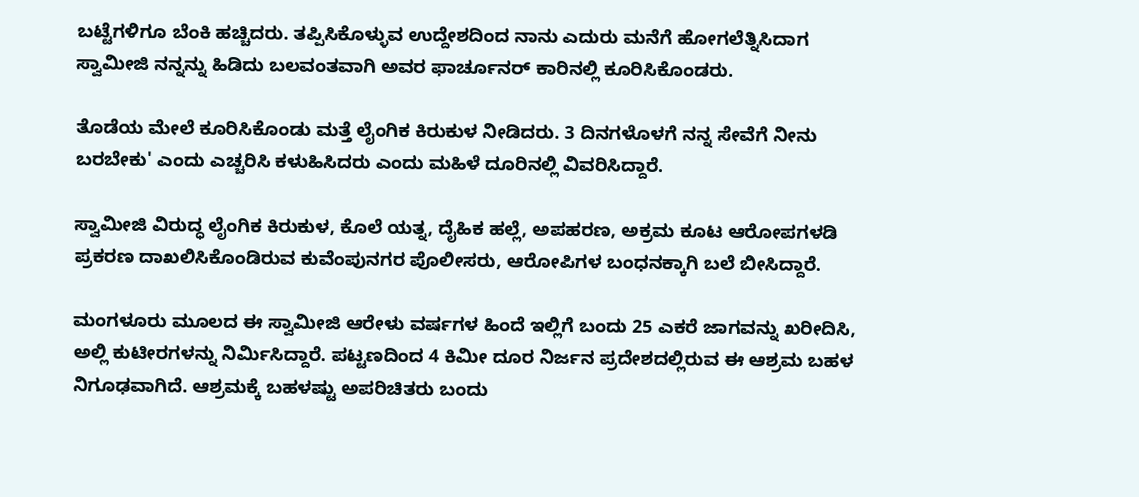ಬಟ್ಟೆಗಳಿಗೂ ಬೆಂಕಿ ಹಚ್ಚಿದರು. ತಪ್ಪಿಸಿಕೊಳ್ಳುವ ಉದ್ದೇಶದಿಂದ ನಾನು ಎದುರು ಮನೆಗೆ ಹೋಗಲೆತ್ನಿಸಿದಾಗ ಸ್ವಾಮೀಜಿ ನನ್ನನ್ನು ಹಿಡಿದು ಬಲವಂತವಾಗಿ ಅವರ ಫಾರ್ಚೂನರ್ ಕಾರಿನಲ್ಲಿ ಕೂರಿಸಿಕೊಂಡರು.

ತೊಡೆಯ ಮೇಲೆ ಕೂರಿಸಿಕೊಂಡು ಮತ್ತೆ ಲೈಂಗಿಕ ಕಿರುಕುಳ ನೀಡಿದರು. 3 ದಿನಗಳೊಳಗೆ ನನ್ನ ಸೇವೆಗೆ ನೀನು ಬರಬೇಕು' ಎಂದು ಎಚ್ಚರಿಸಿ ಕಳುಹಿಸಿದರು ಎಂದು ಮಹಿಳೆ ದೂರಿನಲ್ಲಿ ವಿವರಿಸಿದ್ದಾರೆ.

ಸ್ವಾಮೀಜಿ ವಿರುದ್ಧ ಲೈಂಗಿಕ ಕಿರುಕುಳ, ಕೊಲೆ ಯತ್ನ, ದೈಹಿಕ ಹಲ್ಲೆ, ಅಪಹರಣ, ಅಕ್ರಮ ಕೂಟ ಆರೋಪಗಳಡಿ ಪ್ರಕರಣ ದಾಖಲಿಸಿಕೊಂಡಿರುವ ಕುವೆಂಪುನಗರ ಪೊಲೀಸರು, ಆರೋಪಿಗಳ ಬಂಧನಕ್ಕಾಗಿ ಬಲೆ ಬೀಸಿದ್ದಾರೆ.

ಮಂಗಳೂರು ಮೂಲದ ಈ ಸ್ವಾಮೀಜಿ ಆರೇಳು ವರ್ಷಗಳ ಹಿಂದೆ ಇಲ್ಲಿಗೆ ಬಂದು 25 ಎಕರೆ ಜಾಗವನ್ನು ಖರೀದಿಸಿ, ಅಲ್ಲಿ ಕುಟೀರಗಳನ್ನು ನಿರ್ಮಿಸಿದ್ದಾರೆ. ಪಟ್ಟಣದಿಂದ 4 ಕಿಮೀ ದೂರ ನಿರ್ಜನ ಪ್ರದೇಶದಲ್ಲಿರುವ ಈ ಆಶ್ರಮ ಬಹಳ ನಿಗೂಢವಾಗಿದೆ. ಆಶ್ರಮಕ್ಕೆ ಬಹಳಷ್ಟು ಅಪರಿಚಿತರು ಬಂದು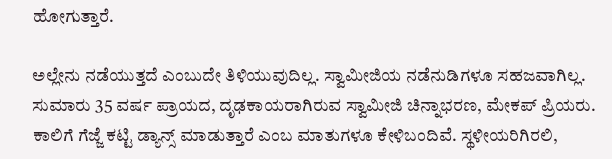ಹೋಗುತ್ತಾರೆ.

ಅಲ್ಲೇನು ನಡೆಯುತ್ತದೆ ಎಂಬುದೇ ತಿಳಿಯುವುದಿಲ್ಲ. ಸ್ವಾಮೀಜಿಯ ನಡೆನುಡಿಗಳೂ ಸಹಜವಾಗಿಲ್ಲ. ಸುಮಾರು 35 ವರ್ಷ ಪ್ರಾಯದ, ದೃಢಕಾಯರಾಗಿರುವ ಸ್ವಾಮೀಜಿ ಚಿನ್ನಾಭರಣ, ಮೇಕಪ್ ಪ್ರಿಯರು. ಕಾಲಿಗೆ ಗೆಜ್ಜೆ ಕಟ್ಟಿ ಡ್ಯಾನ್ಸ್ ಮಾಡುತ್ತಾರೆ ಎಂಬ ಮಾತುಗಳೂ ಕೇಳಿಬಂದಿವೆ. ಸ್ಥಳೀಯರಿಗಿರಲಿ,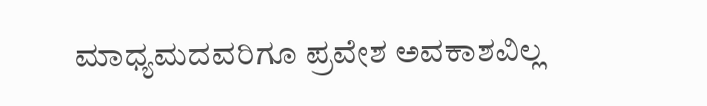ಮಾಧ್ಯಮದವರಿಗೂ ಪ್ರವೇಶ ಅವಕಾಶವಿಲ್ಲ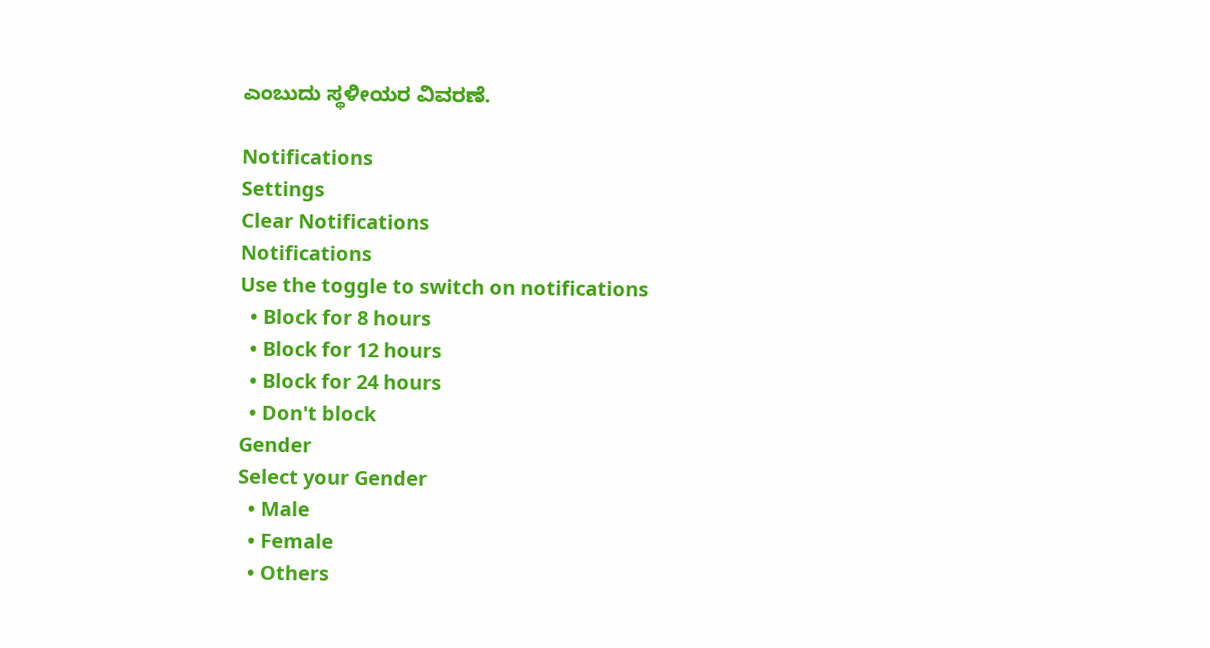ಎಂಬುದು ಸ್ಥಳೀಯರ ವಿವರಣೆ.

Notifications
Settings
Clear Notifications
Notifications
Use the toggle to switch on notifications
  • Block for 8 hours
  • Block for 12 hours
  • Block for 24 hours
  • Don't block
Gender
Select your Gender
  • Male
  • Female
  • Others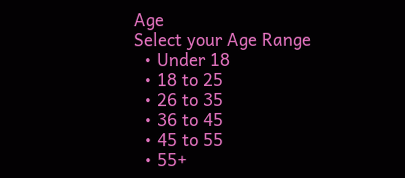Age
Select your Age Range
  • Under 18
  • 18 to 25
  • 26 to 35
  • 36 to 45
  • 45 to 55
  • 55+